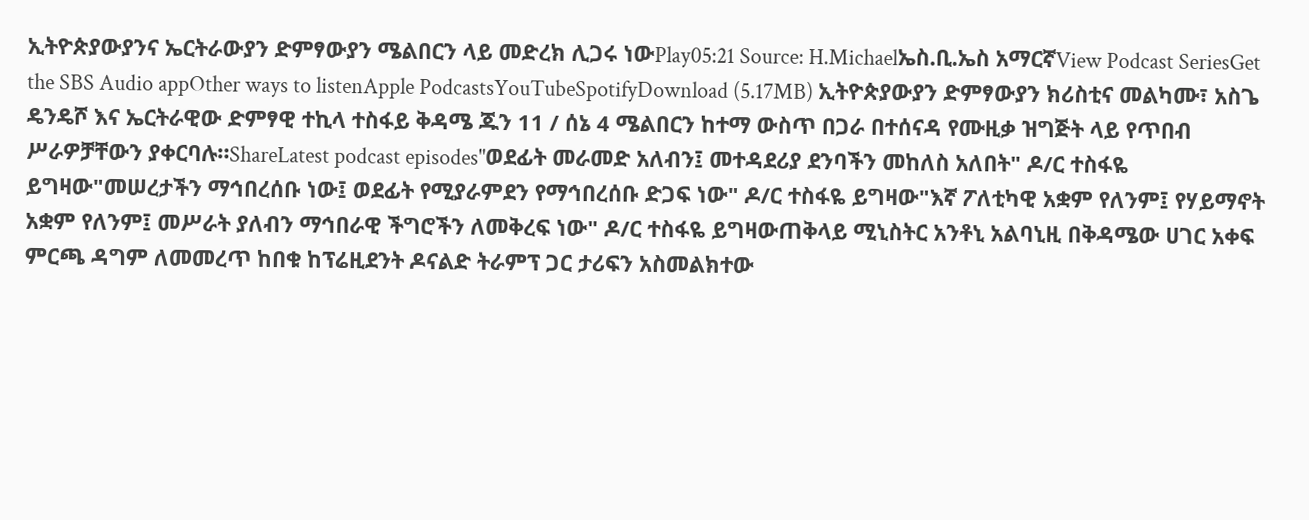ኢትዮጵያውያንና ኤርትራውያን ድምፃውያን ሜልበርን ላይ መድረክ ሊጋሩ ነውPlay05:21 Source: H.Michaelኤስ.ቢ.ኤስ አማርኛView Podcast SeriesGet the SBS Audio appOther ways to listenApple PodcastsYouTubeSpotifyDownload (5.17MB) ኢትዮጵያውያን ድምፃውያን ክሪስቲና መልካሙ፣ አስጌ ዴንዴሾ እና ኤርትራዊው ድምፃዊ ተኪላ ተስፋይ ቅዳሜ ጁን 11 / ሰኔ 4 ሜልበርን ከተማ ውስጥ በጋራ በተሰናዳ የሙዚቃ ዝግጅት ላይ የጥበብ ሥራዎቻቸውን ያቀርባሉ።ShareLatest podcast episodes"ወደፊት መራመድ አለብን፤ መተዳደሪያ ደንባችን መከለስ አለበት" ዶ/ር ተስፋዬ ይግዛው"መሠረታችን ማኅበረሰቡ ነው፤ ወደፊት የሚያራምደን የማኅበረሰቡ ድጋፍ ነው" ዶ/ር ተስፋዬ ይግዛው"እኛ ፖለቲካዊ አቋም የለንም፤ የሃይማኖት አቋም የለንም፤ መሥራት ያለብን ማኅበራዊ ችግሮችን ለመቅረፍ ነው" ዶ/ር ተስፋዬ ይግዛውጠቅላይ ሚኒስትር አንቶኒ አልባኒዚ በቅዳሜው ሀገር አቀፍ ምርጫ ዳግም ለመመረጥ ከበቁ ከፕሬዚደንት ዶናልድ ትራምፕ ጋር ታሪፍን አስመልክተው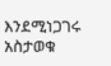እንደሚነጋገሩ አስታወቁ